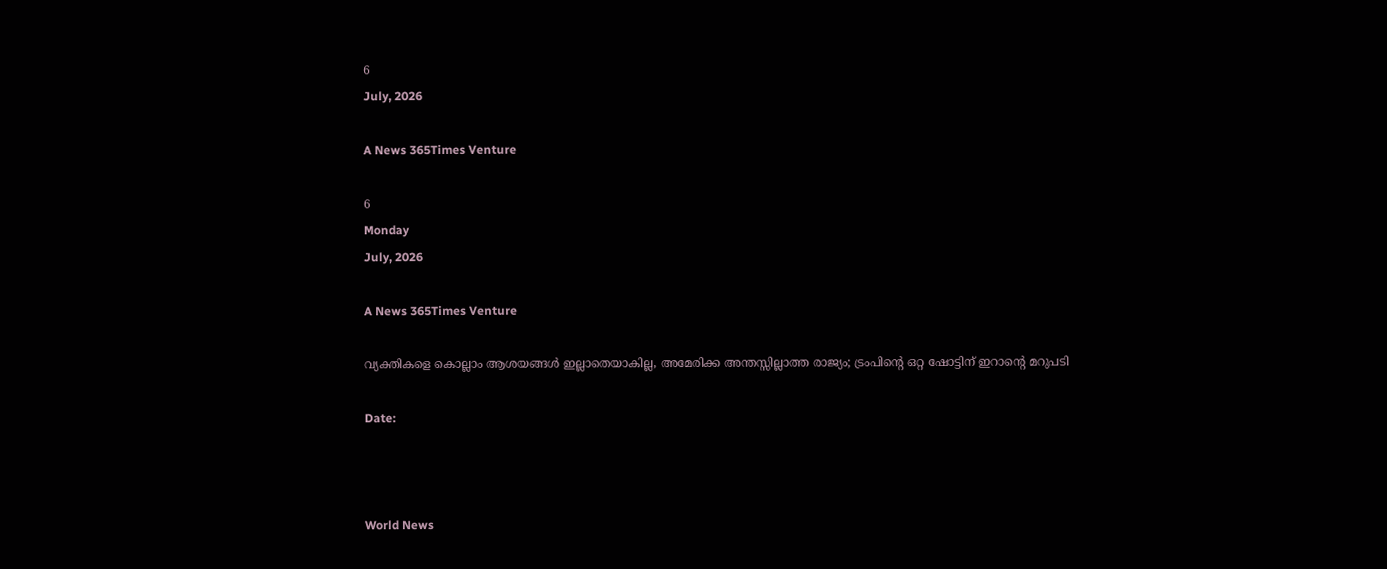6
July, 2026

A News 365Times Venture

6
Monday
July, 2026

A News 365Times Venture

വ്യക്തികളെ കൊല്ലാം ആശയങ്ങള്‍ ഇല്ലാതെയാകില്ല, അമേരിക്ക അന്തസ്സില്ലാത്ത രാജ്യം; ട്രംപിന്റെ ഒറ്റ ഷോട്ടിന് ഇറാന്റെ മറുപടി

Date:



World News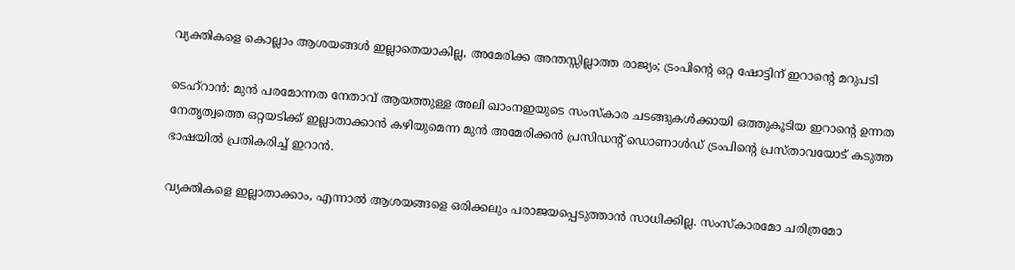വ്യക്തികളെ കൊല്ലാം ആശയങ്ങള്‍ ഇല്ലാതെയാകില്ല, അമേരിക്ക അന്തസ്സില്ലാത്ത രാജ്യം; ട്രംപിന്റെ ഒറ്റ ഷോട്ടിന് ഇറാന്റെ മറുപടി

ടെഹ്‌റാന്‍: മുന്‍ പരമോന്നത നേതാവ് ആയത്തുള്ള അലി ഖാംനഇയുടെ സംസ്‌കാര ചടങ്ങുകള്‍ക്കായി ഒത്തുകൂടിയ ഇറാന്റെ ഉന്നത നേതൃത്വത്തെ ഒറ്റയടിക്ക് ഇല്ലാതാക്കാന്‍ കഴിയുമെന്ന മുന്‍ അമേരിക്കന്‍ പ്രസിഡന്റ് ഡൊണാള്‍ഡ് ട്രംപിന്റെ പ്രസ്താവയോട് കടുത്ത ഭാഷയില്‍ പ്രതികരിച്ച് ഇറാന്‍.

വ്യക്തികളെ ഇല്ലാതാക്കാം, എന്നാല്‍ ആശയങ്ങളെ ഒരിക്കലും പരാജയപ്പെടുത്താന്‍ സാധിക്കില്ല. സംസ്‌കാരമോ ചരിത്രമോ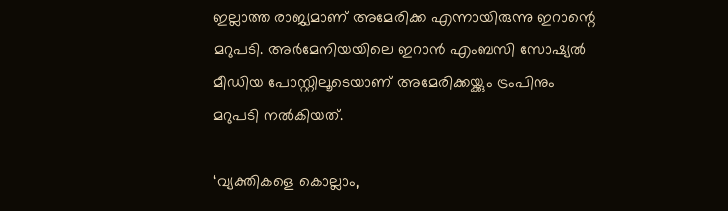ഇല്ലാത്ത രാജ്യമാണ് അമേരിക്ക എന്നായിരുന്നു ഇറാന്റെ മറുപടി. അര്‍മേനിയയിലെ ഇറാന്‍ എംബസി സോഷ്യല്‍ മീഡിയ പോസ്റ്റിലൂടെയാണ് അമേരിക്കയ്ക്കും ട്രംപിനും മറുപടി നല്‍കിയത്.

‘വ്യക്തികളെ കൊല്ലാം,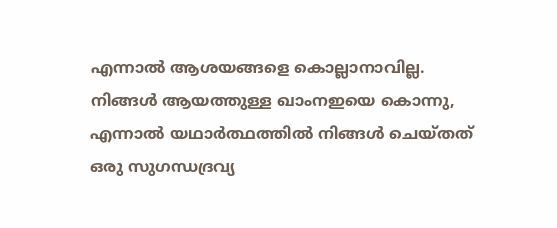എന്നാല്‍ ആശയങ്ങളെ കൊല്ലാനാവില്ല. നിങ്ങള്‍ ആയത്തുള്ള ഖാംനഇയെ കൊന്നു, എന്നാല്‍ യഥാര്‍ത്ഥത്തില്‍ നിങ്ങള്‍ ചെയ്തത് ഒരു സുഗന്ധദ്രവ്യ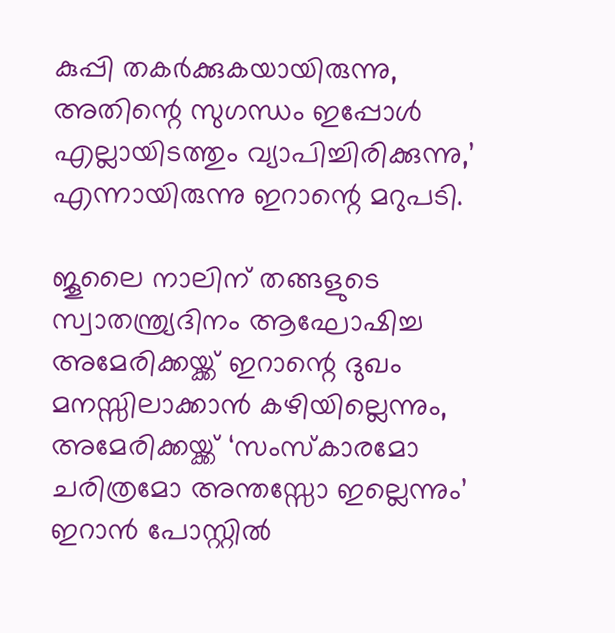കുപ്പി തകര്‍ക്കുകയായിരുന്നു, അതിന്റെ സുഗന്ധം ഇപ്പോള്‍ എല്ലായിടത്തും വ്യാപിച്ചിരിക്കുന്നു,’ എന്നായിരുന്നു ഇറാന്റെ മറുപടി.

ജൂലൈ നാലിന് തങ്ങളുടെ സ്വാതന്ത്ര്യദിനം ആഘോഷിച്ച അമേരിക്കയ്ക്ക് ഇറാന്റെ ദുഖം മനസ്സിലാക്കാന്‍ കഴിയില്ലെന്നും, അമേരിക്കയ്ക്ക് ‘സംസ്‌കാരമോ ചരിത്രമോ അന്തസ്സോ ഇല്ലെന്നും’ ഇറാന്‍ പോസ്റ്റില്‍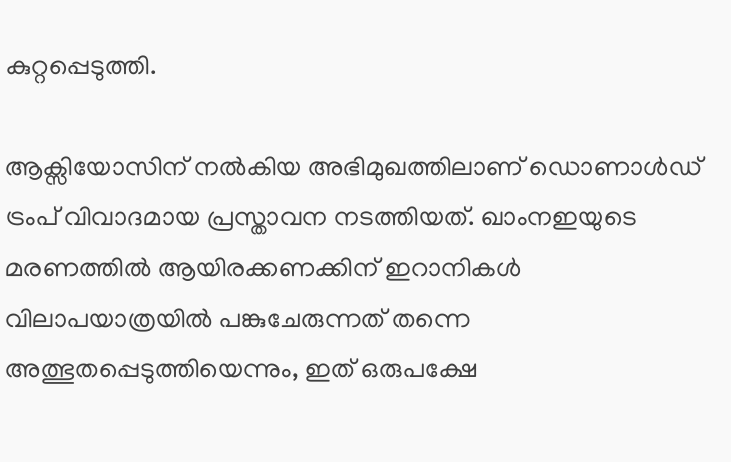കുറ്റപ്പെടുത്തി.

ആക്സിയോസിന് നല്‍കിയ അഭിമുഖത്തിലാണ് ഡൊണാള്‍ഡ് ട്രംപ് വിവാദമായ പ്രസ്താവന നടത്തിയത്. ഖാംനഇയുടെ മരണത്തില്‍ ആയിരക്കണക്കിന് ഇറാനികള്‍ വിലാപയാത്രയില്‍ പങ്കുചേരുന്നത് തന്നെ അത്ഭുതപ്പെടുത്തിയെന്നും, ഇത് ഒരുപക്ഷേ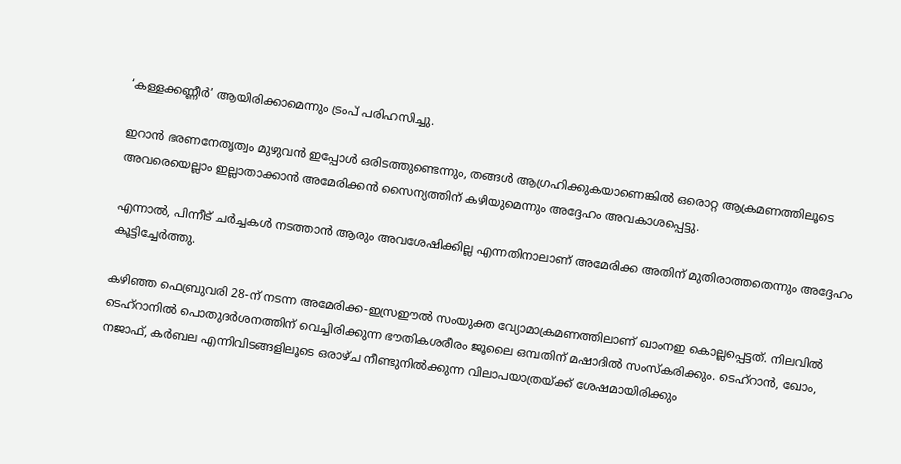‘കള്ളക്കണ്ണീര്‍’ ആയിരിക്കാമെന്നും ട്രംപ് പരിഹസിച്ചു.

ഇറാന്‍ ഭരണനേതൃത്വം മുഴുവന്‍ ഇപ്പോള്‍ ഒരിടത്തുണ്ടെന്നും, തങ്ങള്‍ ആഗ്രഹിക്കുകയാണെങ്കില്‍ ഒരൊറ്റ ആക്രമണത്തിലൂടെ അവരെയെല്ലാം ഇല്ലാതാക്കാന്‍ അമേരിക്കന്‍ സൈന്യത്തിന് കഴിയുമെന്നും അദ്ദേഹം അവകാശപ്പെട്ടു.

എന്നാല്‍, പിന്നീട് ചര്‍ച്ചകള്‍ നടത്താന്‍ ആരും അവശേഷിക്കില്ല എന്നതിനാലാണ് അമേരിക്ക അതിന് മുതിരാത്തതെന്നും അദ്ദേഹം കൂട്ടിച്ചേര്‍ത്തു.

കഴിഞ്ഞ ഫെബ്രുവരി 28-ന് നടന്ന അമേരിക്ക-ഇസ്രഈല്‍ സംയുക്ത വ്യോമാക്രമണത്തിലാണ് ഖാംനഇ കൊല്ലപ്പെട്ടത്. നിലവില്‍ ടെഹ്റാനില്‍ പൊതുദര്‍ശനത്തിന് വെച്ചിരിക്കുന്ന ഭൗതികശരീരം ജൂലൈ ഒമ്പതിന് മഷാദില്‍ സംസ്‌കരിക്കും. ടെഹ്റാന്‍, ഖോം, നജാഫ്, കര്‍ബല എന്നിവിടങ്ങളിലൂടെ ഒരാഴ്ച നീണ്ടുനില്‍ക്കുന്ന വിലാപയാത്രയ്ക്ക് ശേഷമായിരിക്കും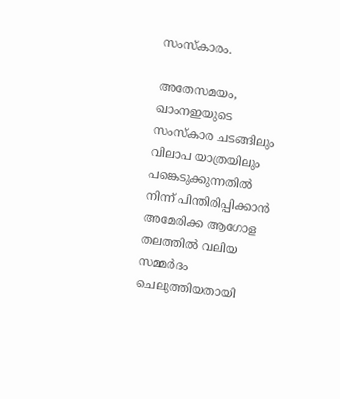സംസ്‌കാരം.

അതേസമയം, ഖാംനഇയുടെ സംസ്‌കാര ചടങ്ങിലും വിലാപ യാത്രയിലും പങ്കെടുക്കുന്നതില്‍ നിന്ന് പിന്തിരിപ്പിക്കാന്‍ അമേരിക്ക ആഗോള തലത്തില്‍ വലിയ സമ്മര്‍ദം ചെലുത്തിയതായി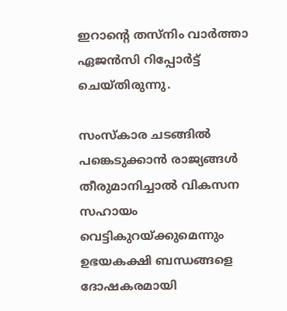ഇറാന്റെ തസ്നിം വാര്‍ത്താ ഏജന്‍സി റിപ്പോര്‍ട്ട് ചെയ്തിരുന്നു.

സംസ്‌കാര ചടങ്ങില്‍ പങ്കെടുക്കാന്‍ രാജ്യങ്ങള്‍ തീരുമാനിച്ചാല്‍ വികസന സഹായം വെട്ടികുറയ്ക്കുമെന്നും ഉഭയകക്ഷി ബന്ധങ്ങളെ ദോഷകരമായി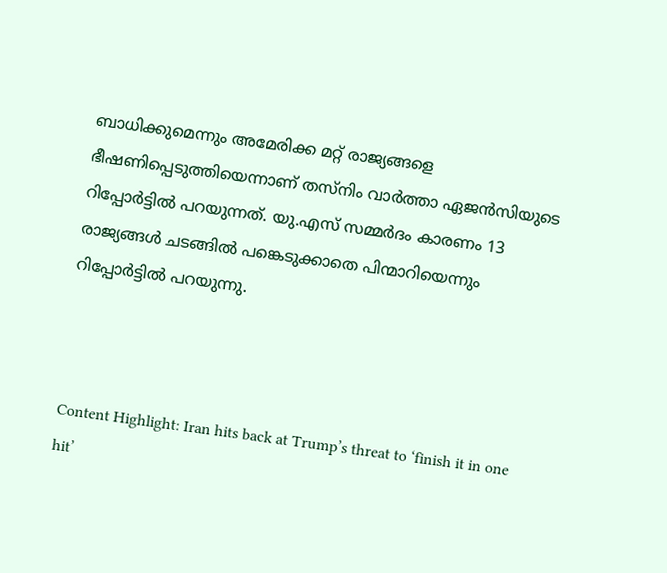ബാധിക്കുമെന്നും അമേരിക്ക മറ്റ് രാജ്യങ്ങളെ ഭീഷണിപ്പെടുത്തിയെന്നാണ് തസ്നിം വാര്‍ത്താ ഏജന്‍സിയുടെ റിപ്പോര്‍ട്ടില്‍ പറയുന്നത്. യു.എസ് സമ്മര്‍ദം കാരണം 13 രാജ്യങ്ങള്‍ ചടങ്ങില്‍ പങ്കെടുക്കാതെ പിന്മാറിയെന്നും റിപ്പോര്‍ട്ടില്‍ പറയുന്നു.



Content Highlight: Iran hits back at Trump’s threat to ‘finish it in one hit’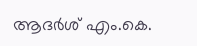ആദർശ് എം.കെ.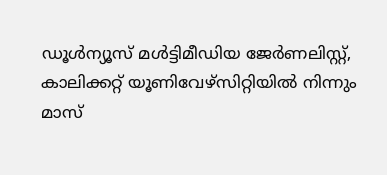ഡൂള്‍ന്യൂസ് മള്‍ട്ടിമീഡിയ ജേര്‍ണലിസ്റ്റ്, കാലിക്കറ്റ് യൂണിവേഴ്സിറ്റിയില്‍ നിന്നും മാസ്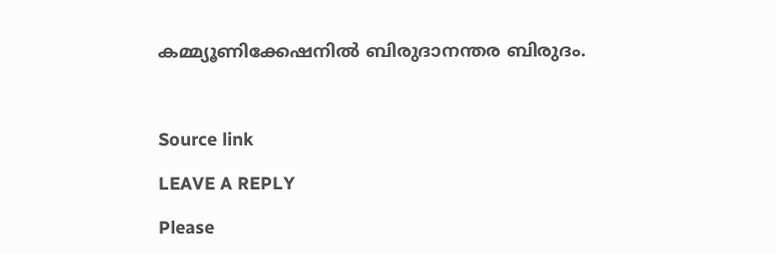കമ്മ്യൂണിക്കേഷനില്‍ ബിരുദാനന്തര ബിരുദം.



Source link

LEAVE A REPLY

Please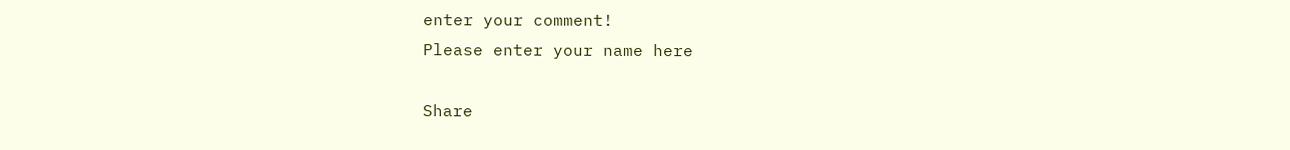enter your comment!
Please enter your name here

Share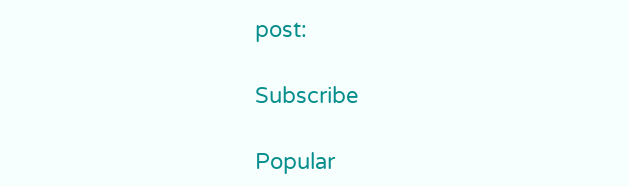post:

Subscribe

Popular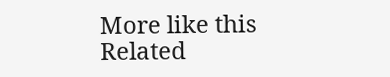More like this
Related